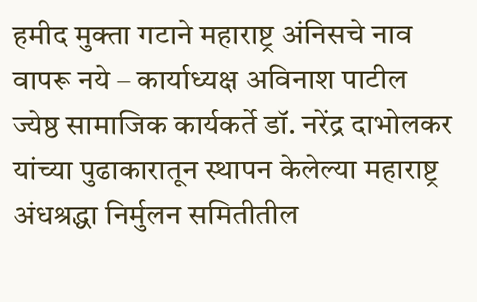हमीद मुक्ता गटाने महाराष्ट्र अंनिसचे नाव वापरू नये – कार्याध्यक्ष अविनाश पाटील
ज्येष्ठ सामाजिक कार्यकर्ते डॉ. नरेंद्र दाभोलकर यांच्या पुढाकारातून स्थापन केलेल्या महाराष्ट्र अंधश्रद्धा निर्मुलन समितीतील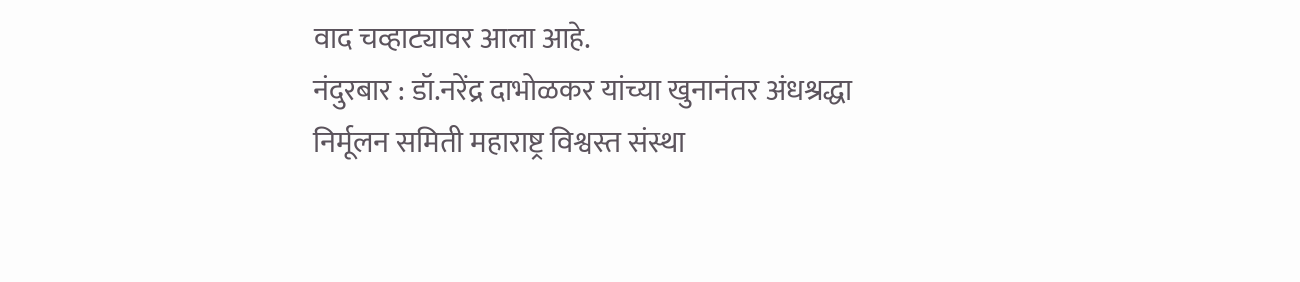वाद चव्हाट्यावर आला आहे.
नंदुरबार : डॉ.नरेंद्र दाभोळकर यांच्या खुनानंतर अंधश्रद्धा निर्मूलन समिती महाराष्ट्र विश्वस्त संस्था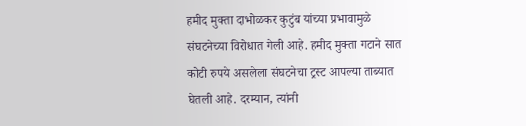हमीद मुक्ता दाभोळकर कुटुंब यांच्या प्रभावामुळे संघटनेच्या विरोधात गेली आहे. हमीद मुक्ता गटाने सात कोटी रुपये असलेला संघटनेचा ट्रस्ट आपल्या ताब्यात घेतली आहे. दरम्यान, त्यांनी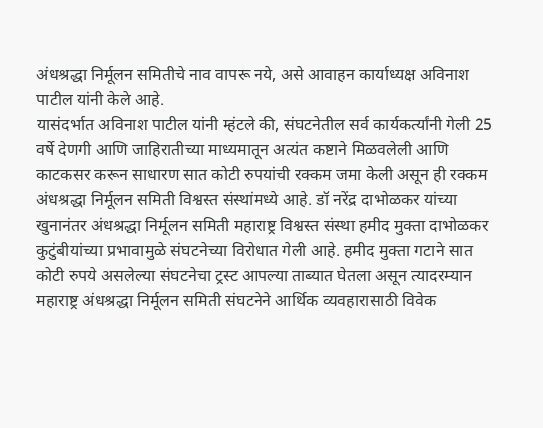अंधश्रद्धा निर्मूलन समितीचे नाव वापरू नये, असे आवाहन कार्याध्यक्ष अविनाश पाटील यांनी केले आहे.
यासंदर्भात अविनाश पाटील यांनी म्हंटले की, संघटनेतील सर्व कार्यकर्त्यांनी गेली 25 वर्षे देणगी आणि जाहिरातीच्या माध्यमातून अत्यंत कष्टाने मिळवलेली आणि काटकसर करून साधारण सात कोटी रुपयांची रक्कम जमा केली असून ही रक्कम अंधश्रद्धा निर्मूलन समिती विश्वस्त संस्थांमध्ये आहे. डॉ नरेंद्र दाभोळकर यांच्या खुनानंतर अंधश्रद्धा निर्मूलन समिती महाराष्ट्र विश्वस्त संस्था हमीद मुक्ता दाभोळकर कुटुंबीयांच्या प्रभावामुळे संघटनेच्या विरोधात गेली आहे. हमीद मुक्ता गटाने सात कोटी रुपये असलेल्या संघटनेचा ट्रस्ट आपल्या ताब्यात घेतला असून त्यादरम्यान महाराष्ट्र अंधश्रद्धा निर्मूलन समिती संघटनेने आर्थिक व्यवहारासाठी विवेक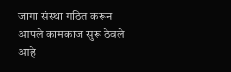जागा संस्था गठित करून आपले कामकाज सुरू ठेवले आहे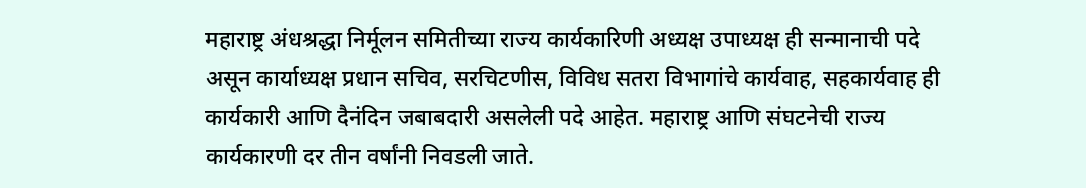महाराष्ट्र अंधश्रद्धा निर्मूलन समितीच्या राज्य कार्यकारिणी अध्यक्ष उपाध्यक्ष ही सन्मानाची पदे असून कार्याध्यक्ष प्रधान सचिव, सरचिटणीस, विविध सतरा विभागांचे कार्यवाह, सहकार्यवाह ही कार्यकारी आणि दैनंदिन जबाबदारी असलेली पदे आहेत. महाराष्ट्र आणि संघटनेची राज्य कार्यकारणी दर तीन वर्षांनी निवडली जाते.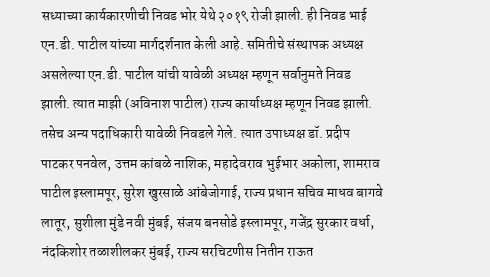सध्याच्या कार्यकारणीची निवड भोर येथे २०१९ रोजी झाली. ही निवड भाई एन.डी. पाटील यांच्या मार्गदर्शनात केली आहे. समितीचे संस्थापक अध्यक्ष असलेल्या एन.डी. पाटील यांची यावेळी अध्यक्ष म्हणून सर्वानुमते निवड झाली. त्यात माझी (अविनाश पाटील) राज्य कार्याध्यक्ष म्हणून निवड झाली. तसेच अन्य पदाधिकारी यावेळी निवडले गेले. त्यात उपाध्यक्ष डॉ. प्रदीप पाटकर पनवेल, उत्तम कांबळे नाशिक, महादेवराव भुईभार अकोला, शामराव पाटील इस्लामपूर, सुरेश खुरसाळे आंबेजोगाई, राज्य प्रधान सचिव माधव बागवे लातूर, सुशीला मुंडे नवी मुंबई, संजय बनसोडे इस्लामपूर, गजेंद्र सुरकार वर्धा, नंदकिशोर तळाशीलकर मुंबई, राज्य सरचिटणीस नितीन राऊत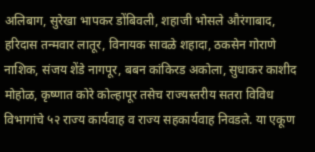अलिबाग, सुरेखा भापकर डोंबिवली, शहाजी भोसले औरंगाबाद, हरिदास तन्मवार लातूर, विनायक सावळे शहादा, ठकसेन गोराणे नाशिक, संजय शेंडे नागपूर, बबन कांकिरड अकोला, सुधाकर काशीद मोहोळ, कृष्णात कोरे कोल्हापूर तसेच राज्यस्तरीय सतरा विविध विभागांचे ५२ राज्य कार्यवाह व राज्य सहकार्यवाह निवडले. या एकूण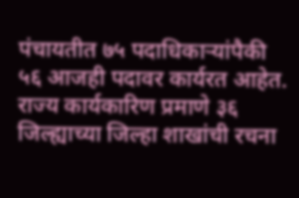पंचायतीत ७५ पदाधिकाऱ्यांपैकी ५६ आजही पदावर कार्यरत आहेत. राज्य कार्यकारिण प्रमाणे ३६ जिल्ह्याच्या जिल्हा शाखांची रचना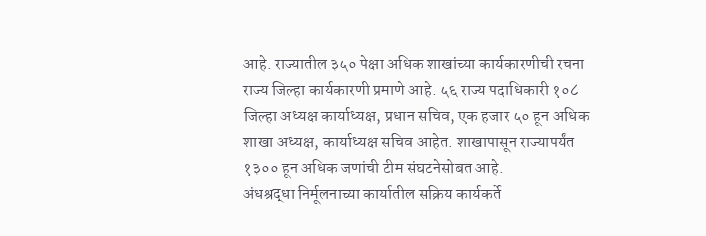आहे. राज्यातील ३५० पेक्षा अधिक शाखांच्या कार्यकारणीची रचना राज्य जिल्हा कार्यकारणी प्रमाणे आहे. ५६ राज्य पदाधिकारी १०८ जिल्हा अध्यक्ष कार्याध्यक्ष, प्रधान सचिव, एक हजार ५० हून अधिक शाखा अध्यक्ष, कार्याध्यक्ष सचिव आहेत. शाखापासून राज्यापर्यंत १३०० हून अधिक जणांची टीम संघटनेसोबत आहे.
अंधश्रद्धा निर्मूलनाच्या कार्यातील सक्रिय कार्यकर्ते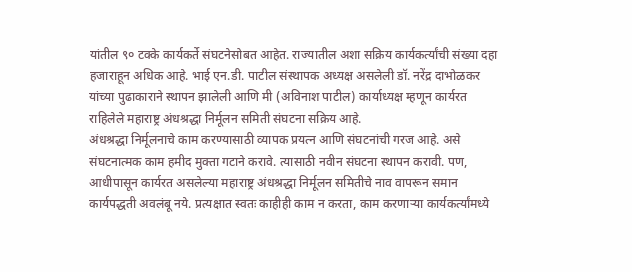यांतील ९० टक्के कार्यकर्ते संघटनेसोबत आहेत. राज्यातील अशा सक्रिय कार्यकर्त्यांची संख्या दहा हजाराहून अधिक आहे. भाई एन.डी. पाटील संस्थापक अध्यक्ष असलेली डॉ. नरेंद्र दाभोळकर यांच्या पुढाकाराने स्थापन झालेली आणि मी (अविनाश पाटील) कार्याध्यक्ष म्हणून कार्यरत राहिलेले महाराष्ट्र अंधश्रद्धा निर्मूलन समिती संघटना सक्रिय आहे.
अंधश्रद्धा निर्मूलनाचे काम करण्यासाठी व्यापक प्रयत्न आणि संघटनांची गरज आहे. असे संघटनात्मक काम हमीद मुक्ता गटाने करावे. त्यासाठी नवीन संघटना स्थापन करावी. पण, आधीपासून कार्यरत असलेल्या महाराष्ट्र अंधश्रद्धा निर्मूलन समितीचे नाव वापरून समान कार्यपद्धती अवलंबू नये. प्रत्यक्षात स्वतः काहीही काम न करता, काम करणाऱ्या कार्यकर्त्यांमध्ये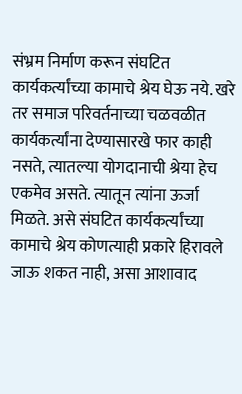संभ्रम निर्माण करून संघटित कार्यकर्त्यांच्या कामाचे श्रेय घेऊ नये. खरे तर समाज परिवर्तनाच्या चळवळीत कार्यकर्त्यांना देण्यासारखे फार काही नसते, त्यातल्या योगदानाची श्रेया हेच एकमेव असते. त्यातून त्यांना ऊर्जा मिळते. असे संघटित कार्यकर्त्यांच्या कामाचे श्रेय कोणत्याही प्रकारे हिरावले जाऊ शकत नाही, असा आशावाद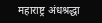महाराष्ट्र अंधश्रद्धा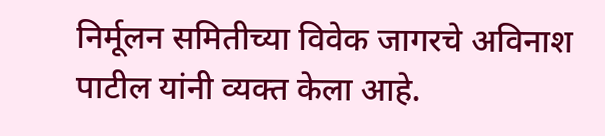निर्मूलन समितीच्या विवेक जागरचे अविनाश पाटील यांनी व्यक्त केला आहे.